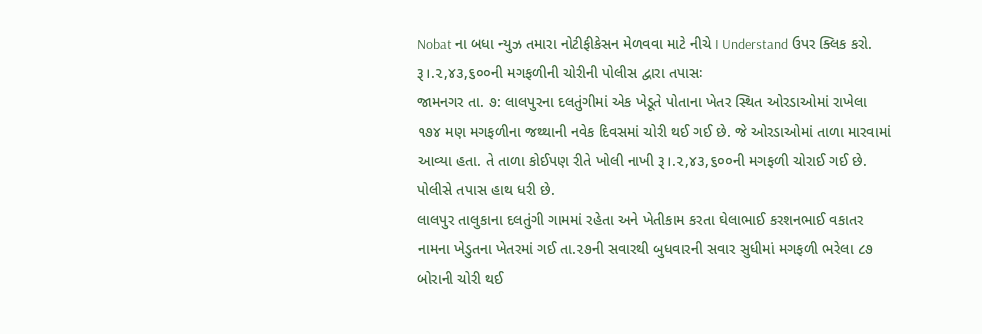Nobat ના બધા ન્યુઝ તમારા નોટીફીકેસન મેળવવા માટે નીચે I Understand ઉપર ક્લિક કરો.
રૂ।.૨,૪૩,૬૦૦ની મગફળીની ચોરીની પોલીસ દ્વારા તપાસઃ
જામનગર તા. ૭: લાલપુરના દલતુંગીમાં એક ખેડૂતે પોતાના ખેતર સ્થિત ઓરડાઓમાં રાખેલા ૧૭૪ મણ મગફળીના જથ્થાની નવેક દિવસમાં ચોરી થઈ ગઈ છે. જે ઓરડાઓમાં તાળા મારવામાં આવ્યા હતા. તે તાળા કોઈપણ રીતે ખોલી નાખી રૂ।.૨,૪૩,૬૦૦ની મગફળી ચોરાઈ ગઈ છે. પોલીસે તપાસ હાથ ધરી છે.
લાલપુર તાલુકાના દલતુંગી ગામમાં રહેતા અને ખેતીકામ કરતા ઘેલાભાઈ કરશનભાઈ વકાતર નામના ખેડુતના ખેતરમાં ગઈ તા.૨૭ની સવારથી બુધવારની સવાર સુધીમાં મગફળી ભરેલા ૮૭ બોરાની ચોરી થઈ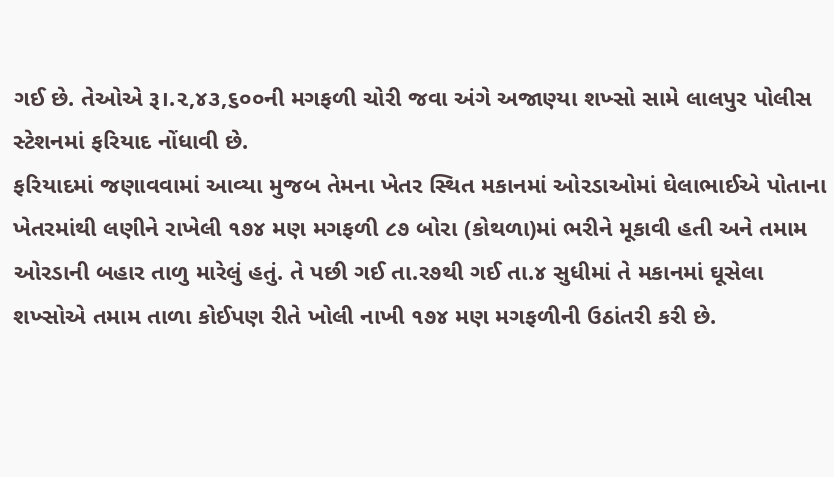ગઈ છે. તેઓએ રૂ।.૨,૪૩,૬૦૦ની મગફળી ચોરી જવા અંગે અજાણ્યા શખ્સો સામે લાલપુર પોલીસ સ્ટેશનમાં ફરિયાદ નોંધાવી છે.
ફરિયાદમાં જણાવવામાં આવ્યા મુજબ તેમના ખેતર સ્થિત મકાનમાં ઓરડાઓમાં ઘેલાભાઈએ પોતાના ખેતરમાંથી લણીને રાખેલી ૧૭૪ મણ મગફળી ૮૭ બોરા (કોથળા)માં ભરીને મૂકાવી હતી અને તમામ ઓરડાની બહાર તાળુ મારેલું હતું. તે પછી ગઈ તા.ર૭થી ગઈ તા.૪ સુધીમાં તે મકાનમાં ઘૂસેલા શખ્સોએ તમામ તાળા કોઈપણ રીતે ખોલી નાખી ૧૭૪ મણ મગફળીની ઉઠાંતરી કરી છે.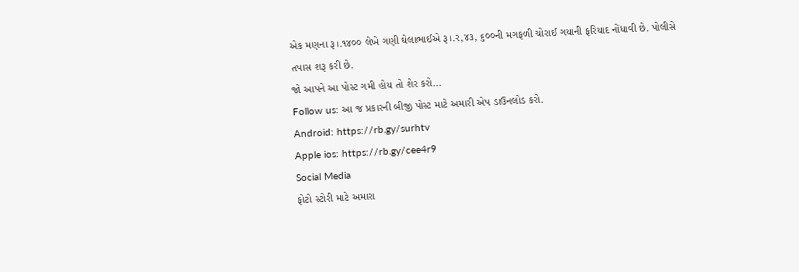એક મણના રૂ।.૧૪૦૦ લેખે ગણી ઘેલાભાઈએ રૂ।.ર,૪૩, ૬૦૦ની મગફળી ચોરાઈ ગયાની ફરિયાદ નોંધાવી છે. પોલીસે તપાસ શરૂ કરી છે.
જો આપને આ પોસ્ટ ગમી હોય તો શેર કરો...
Follow us: આ જ પ્રકારની બીજી પોસ્ટ માટે અમારી એપ ડાઉનલોડ કરો.
Android: https://rb.gy/surhtv
Apple ios: https://rb.gy/cee4r9
Social Media
ફોટો સ્ટોરી માટે અમારા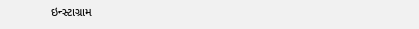ઇન્સ્ટાગ્રામ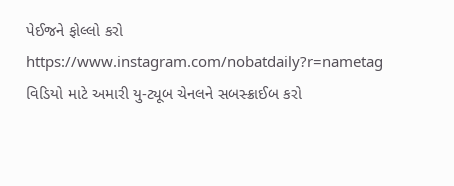પેઈજને ફોલ્લો કરો
https://www.instagram.com/nobatdaily?r=nametag
વિડિયો માટે અમારી યુ-ટ્યૂબ ચેનલને સબસ્ક્રાઈબ કરો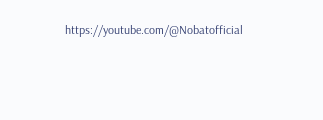https://youtube.com/@Nobatofficial